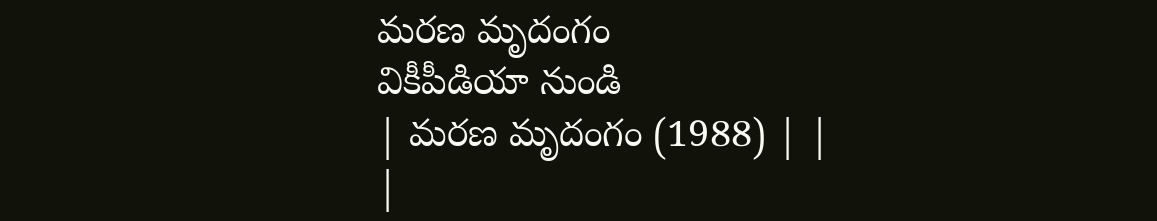మరణ మృదంగం
వికీపీడియా నుండి
| మరణ మృదంగం (1988) | |
|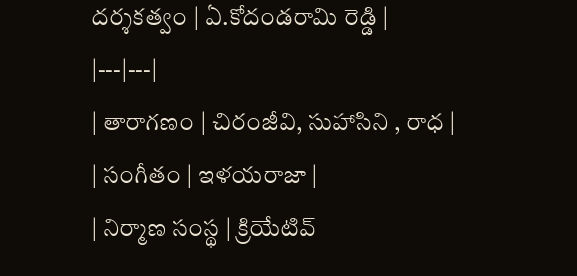దర్శకత్వం | ఏ.కోదండరామి రెడ్డి |
|---|---|
| తారాగణం | చిరంజీవి, సుహాసిని , రాధ |
| సంగీతం | ఇళయరాజా |
| నిర్మాణ సంస్థ | క్రియేటివ్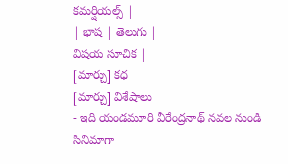కమర్షియల్స్ |
| భాష | తెలుగు |
విషయ సూచిక |
[మార్చు] కధ
[మార్చు] విశేషాలు
- ఇది యండమూరి వీరేంద్రనాథ్ నవల నుండి సినిమాగా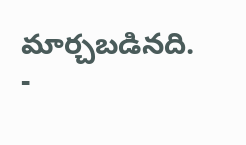మార్చబడినది.
-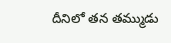దీనిలో తన తమ్ముడు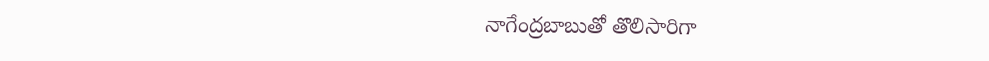నాగేంద్రబాబుతో తొలిసారిగా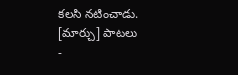కలసి నటించాడు.
[మార్చు] పాటలు
-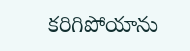కరిగిపోయాను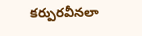కర్పురవీనలా